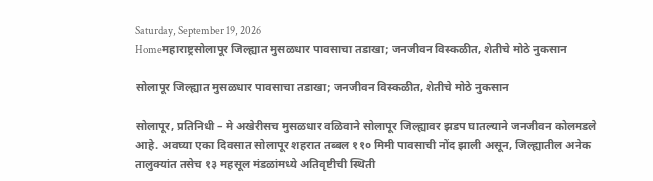Saturday, September 19, 2026
Homeमहाराष्ट्रसोलापूर जिल्ह्यात मुसळधार पावसाचा तडाखा; जनजीवन विस्कळीत, शेतीचे मोठे नुकसान

सोलापूर जिल्ह्यात मुसळधार पावसाचा तडाखा; जनजीवन विस्कळीत, शेतीचे मोठे नुकसान

सोलापूर, प्रतिनिधी – मे अखेरीसच मुसळधार वळिवाने सोलापूर जिल्ह्यावर झडप घातल्याने जनजीवन कोलमडले आहे. अवघ्या एका दिवसात सोलापूर शहरात तब्बल ११० मिमी पावसाची नोंद झाली असून, जिल्ह्यातील अनेक तालुक्यांत तसेच १३ महसूल मंडळांमध्ये अतिवृष्टीची स्थिती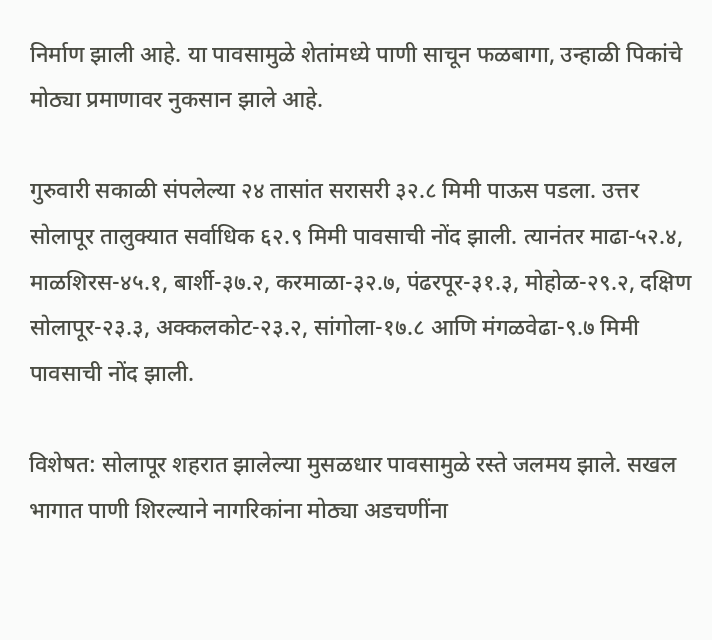निर्माण झाली आहे. या पावसामुळे शेतांमध्ये पाणी साचून फळबागा, उन्हाळी पिकांचे मोठ्या प्रमाणावर नुकसान झाले आहे.

गुरुवारी सकाळी संपलेल्या २४ तासांत सरासरी ३२.८ मिमी पाऊस पडला. उत्तर सोलापूर तालुक्यात सर्वाधिक ६२.९ मिमी पावसाची नोंद झाली. त्यानंतर माढा-५२.४, माळशिरस-४५.१, बार्शी-३७.२, करमाळा-३२.७, पंढरपूर-३१.३, मोहोळ-२९.२, दक्षिण सोलापूर-२३.३, अक्कलकोट-२३.२, सांगोला-१७.८ आणि मंगळवेढा-९.७ मिमी पावसाची नोंद झाली.

विशेषत: सोलापूर शहरात झालेल्या मुसळधार पावसामुळे रस्ते जलमय झाले. सखल भागात पाणी शिरल्याने नागरिकांना मोठ्या अडचणींना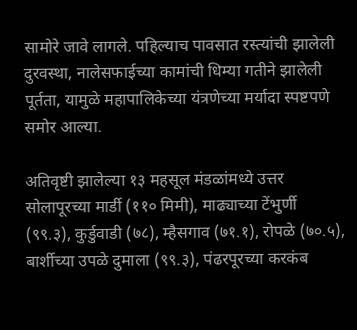सामोरे जावे लागले. पहिल्याच पावसात रस्त्यांची झालेली दुरवस्था, नालेसफाईच्या कामांची धिम्या गतीने झालेली पूर्तता, यामुळे महापालिकेच्या यंत्रणेच्या मर्यादा स्पष्टपणे समोर आल्या.

अतिवृष्टी झालेल्या १३ महसूल मंडळांमध्ये उत्तर सोलापूरच्या मार्डी (११० मिमी), माढ्याच्या टेंभुर्णी (९९.३), कुर्डुवाडी (७८), म्हैसगाव (७१.१), रोपळे (७०.५), बार्शीच्या उपळे दुमाला (९९.३), पंढरपूरच्या करकंब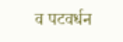व पटवर्धन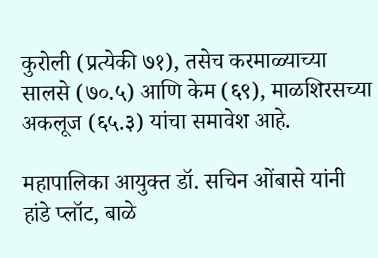कुरोली (प्रत्येकी ७१), तसेच करमाळ्याच्या सालसे (७०.५) आणि केम (६९), माळशिरसच्या अकलूज (६५.३) यांचा समावेश आहे.

महापालिका आयुक्त डॉ. सचिन ओंबासे यांनी हांडे प्लॉट, बाळे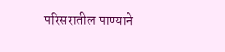परिसरातील पाण्याने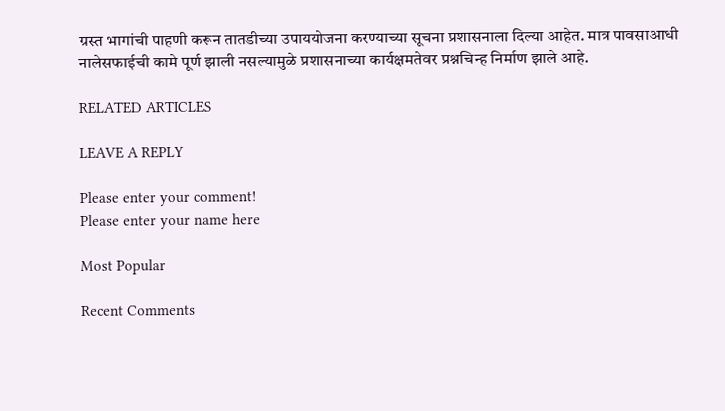ग्रस्त भागांची पाहणी करून तातडीच्या उपाययोजना करण्याच्या सूचना प्रशासनाला दिल्या आहेत. मात्र पावसाआधी नालेसफाईची कामे पूर्ण झाली नसल्यामुळे प्रशासनाच्या कार्यक्षमतेवर प्रश्नचिन्ह निर्माण झाले आहे.

RELATED ARTICLES

LEAVE A REPLY

Please enter your comment!
Please enter your name here

Most Popular

Recent Comments